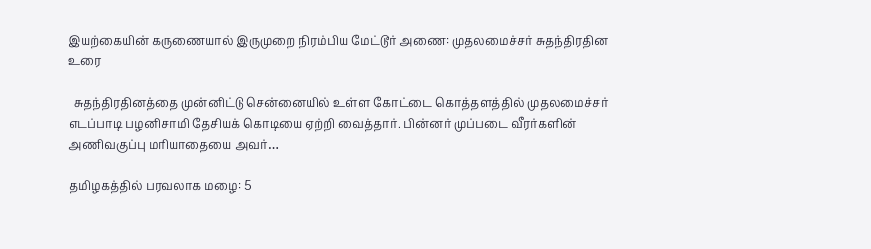இயற்கையின் கருணையால் இருமுறை நிரம்பிய மேட்டூர் அணை: முதலமைச்சர் சுதந்திரதின உரை

  சுதந்திரதினத்தை முன்னிட்டு சென்னையில் உள்ள கோட்டை கொத்தளத்தில் முதலமைச்சர் எடப்பாடி பழனிசாமி தேசியக் கொடியை ஏற்றி வைத்தார். பின்னர் முப்படை வீரர்களின் அணிவகுப்பு மரியாதையை அவர்…

தமிழகத்தில் பரவலாக மழை: 5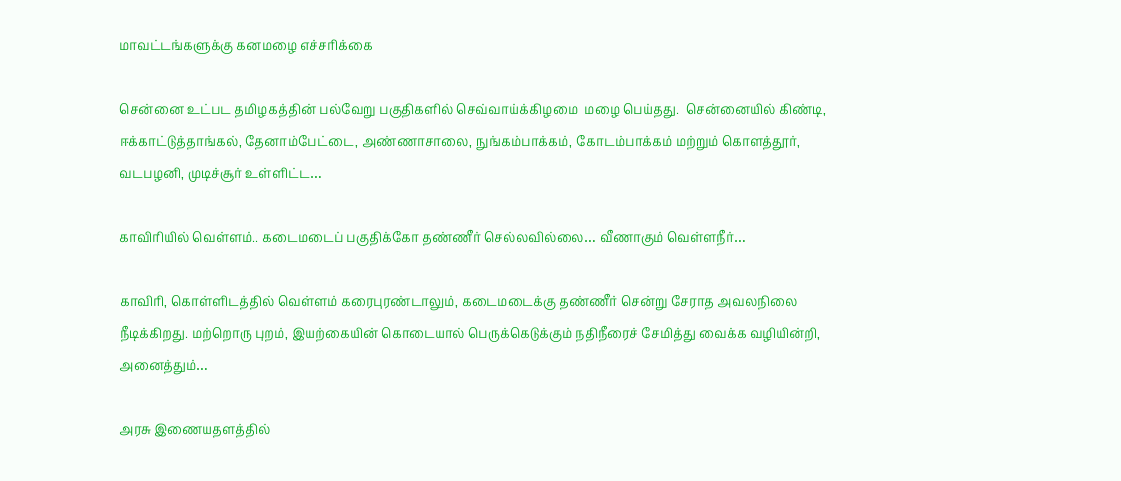மாவட்டங்களுக்கு கனமழை எச்சரிக்கை

சென்னை உட்பட தமிழகத்தின் பல்வேறு பகுதிகளில் செவ்வாய்க்கிழமை  மழை பெய்தது.  சென்னையில் கிண்டி, ஈக்காட்டுத்தாங்கல், தேனாம்பேட்டை, அண்ணாசாலை, நுங்கம்பாக்கம், கோடம்பாக்கம் மற்றும் கொளத்தூர், வடபழனி, முடிச்சூர் உள்ளிட்ட…

காவிரியில் வெள்ளம்.. கடைமடைப் பகுதிக்கோ தண்ணீர் செல்லவில்லை… வீணாகும் வெள்ளநீர்…

காவிரி, கொள்ளிடத்தில் வெள்ளம் கரைபுரண்டாலும், கடைமடைக்கு தண்ணீர் சென்று சேராத அவலநிலை நீடிக்கிறது. மற்றொரு புறம், இயற்கையின் கொடையால் பெருக்கெடுக்கும் நதிநீரைச் சேமித்து வைக்க வழியின்றி, அனைத்தும்…

அரசு இணையதளத்தில்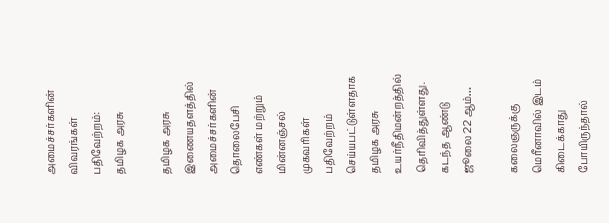அமைச்சர்களின் விவரங்கள் பதிவேற்றம்: தமிழக அரசு

தமிழக அரசு இணையதளத்தில் அமைச்சர்களின் தொலைபேசி எண்கள் மற்றும் மின்னஞ்சல் முகவரிகள் பதிவேற்றம் செய்யபட்டுள்ளதாக தமிழக அரசு உயர்நீதிமன்றத்தில் தெரிவித்துள்ளது. கடந்த ஆண்டு ஜூலை 22 ஆம்…

கலைஞருக்கு மெரீனாவில் இடம் கிடைக்காது போயிருந்தால்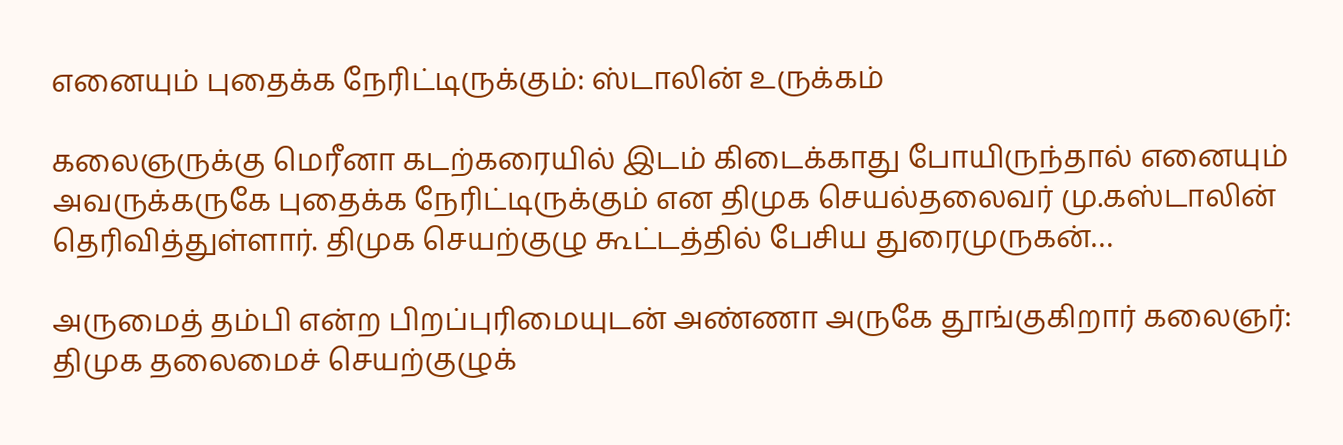எனையும் புதைக்க நேரிட்டிருக்கும்: ஸ்டாலின் உருக்கம்

கலைஞருக்கு மெரீனா கடற்கரையில் இடம் கிடைக்காது போயிருந்தால் எனையும் அவருக்கருகே புதைக்க நேரிட்டிருக்கும் என திமுக செயல்தலைவர் மு.கஸ்டாலின் தெரிவித்துள்ளார். திமுக செயற்குழு கூட்டத்தில் பேசிய துரைமுருகன்…

அருமைத் தம்பி என்ற பிறப்புரிமையுடன் அண்ணா அருகே தூங்குகிறார் கலைஞர்: திமுக தலைமைச் செயற்குழுக்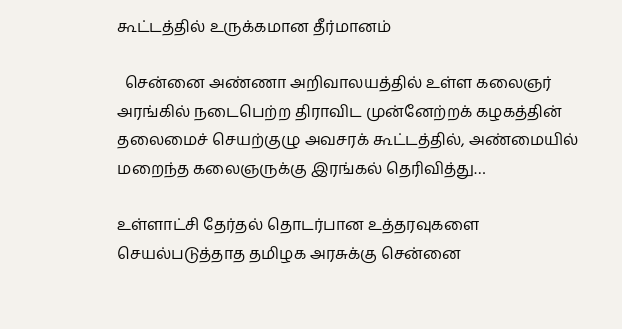கூட்டத்தில் உருக்கமான தீர்மானம்

  சென்னை அண்ணா அறிவாலயத்தில் உள்ள கலைஞர் அரங்கில் நடைபெற்ற திராவிட முன்னேற்றக் கழகத்தின் தலைமைச் செயற்குழு அவசரக் கூட்டத்தில், அண்மையில் மறைந்த கலைஞருக்கு இரங்கல் தெரிவித்து…

உள்ளாட்சி தேர்தல் தொடர்பான உத்தரவுகளை செயல்படுத்தாத தமிழக அரசுக்கு சென்னை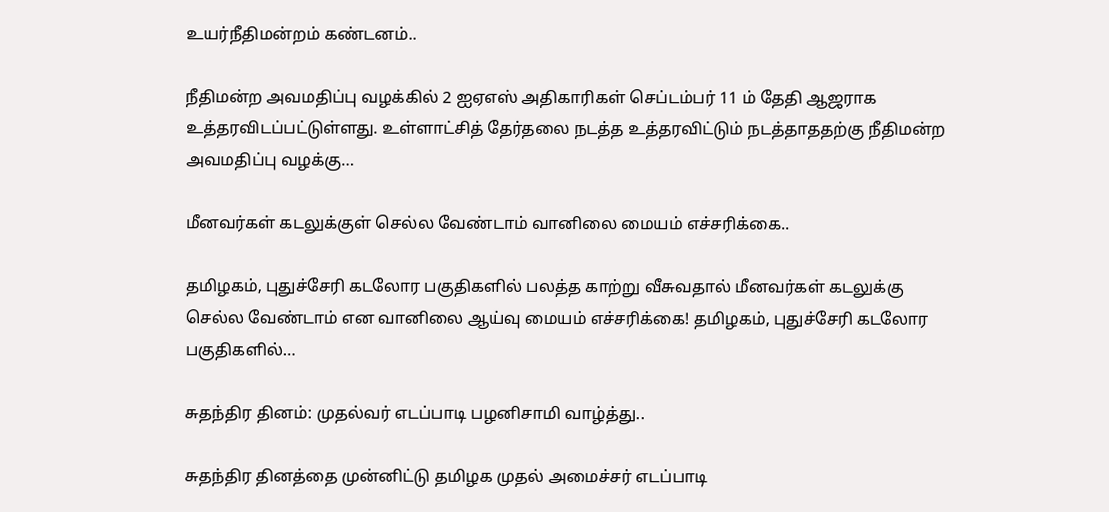உயர்நீதிமன்றம் கண்டனம்..

நீதிமன்ற அவமதிப்பு வழக்கில் 2 ஐஏஎஸ் அதிகாரிகள் செப்டம்பர் 11 ம் தேதி ஆஜராக உத்தரவிடப்பட்டுள்ளது. உள்ளாட்சித் தேர்தலை நடத்த உத்தரவிட்டும் நடத்தாததற்கு நீதிமன்ற அவமதிப்பு வழக்கு…

மீனவர்கள் கடலுக்குள் செல்ல வேண்டாம் வானிலை மையம் எச்சரிக்கை..

தமிழகம், புதுச்சேரி கடலோர பகுதிகளில் பலத்த காற்று வீசுவதால் மீனவர்கள் கடலுக்கு செல்ல வேண்டாம் என வானிலை ஆய்வு மையம் எச்சரிக்கை! தமிழகம், புதுச்சேரி கடலோர பகுதிகளில்…

சுதந்திர தினம்: முதல்வர் எடப்பாடி பழனிசாமி வாழ்த்து..

சுதந்திர தினத்தை முன்னிட்டு தமிழக முதல் அமைச்சர் எடப்பாடி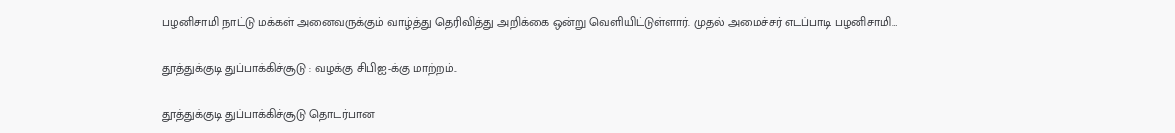பழனிசாமி நாட்டு மக்கள் அனைவருக்கும் வாழ்த்து தெரிவித்து அறிக்கை ஒன்று வெளியிட்டுள்ளார். முதல் அமைச்சர் எடப்பாடி பழனிசாமி…

தூத்துக்குடி துப்பாக்கிச்சூடு : வழக்கு சிபிஐ-க்கு மாற்றம்..

தூத்துக்குடி துப்பாக்கிச்சூடு தொடர்பான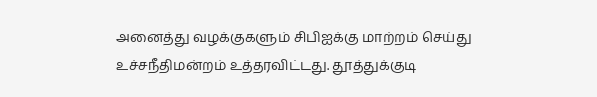அனைத்து வழக்குகளும் சிபிஐக்கு மாற்றம் செய்து உச்சநீதிமன்றம் உத்தரவிட்டது. தூத்துக்குடி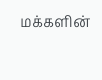மக்களின்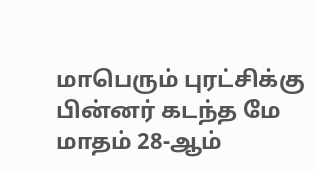மாபெரும் புரட்சிக்கு பின்னர் கடந்த மே மாதம் 28-ஆம்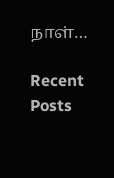நாள்…

Recent Posts